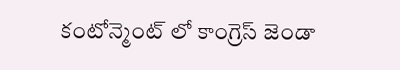కంటోన్మెంట్‌ లో కాంగ్రెస్‌ జెండా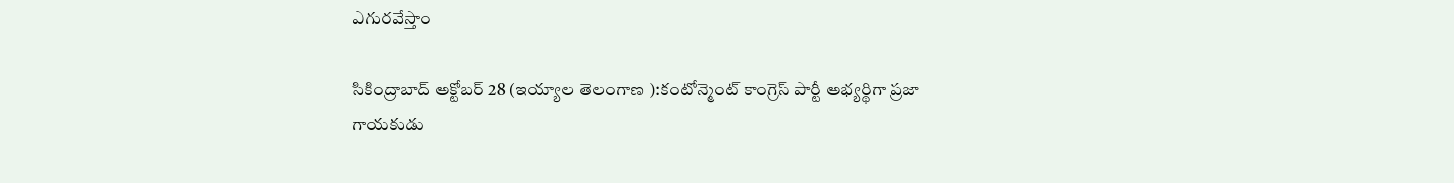ఎగురవేస్తాం

సికింద్రాబాద్‌ అక్టోబర్ 28 (ఇయ్యాల తెలంగాణ ):కంటోన్మెంట్‌ కాంగ్రెస్‌ పార్టీ అభ్యర్థిగా ప్రజా గాయకుడు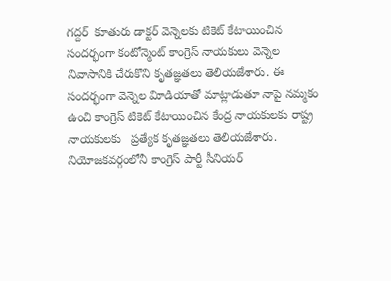గద్దర్‌  కూతురు డాక్టర్‌ వెన్నెలకు టికెట్‌ కేటాయించిన సందర్భంగా కంటోన్మెంట్‌ కాంగ్రెస్‌ నాయకులు వెన్నెల నివాసానికి చేరుకొని కృతజ్ఞతలు తెలియజేశారు. ఈ సందర్భంగా వెన్నెల విూడియాతో మాట్లాడుతూ నాపై నమ్మకం ఉంచి కాంగ్రెస్‌ టికెట్‌ కేటాయించిన కేంద్ర నాయకులకు రాష్ట్ర నాయకులకు   ప్రత్యేక కృతజ్ఞతలు తెలియజేశారు. నియోజకవర్గంలోనీ కాంగ్రెస్‌ పార్టీ సీనియర్‌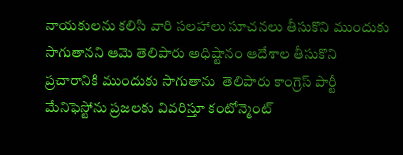నాయకులను కలిసి వారి సలహాలు సూచనలు తీసుకొని ముందుకు సాగుతానని ఆమె తెలిపారు అధిష్టానం ఆదేశాల తీసుకొని ప్రచారానికి ముందుకు సాగుతాను  తెలిపారు కాంగ్రెస్‌ పార్టీ మేనిఫెస్టోను ప్రజలకు వివరిస్తూ కంటోన్మెంట్‌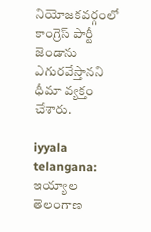నియోజకవర్గంలో కాంగ్రెస్‌ పార్టీ జెండాను ఎగురవేస్తానని ధీమా వ్యక్తం చేశారు.

iyyala telangana: ఇయ్యాల తెలంగాణ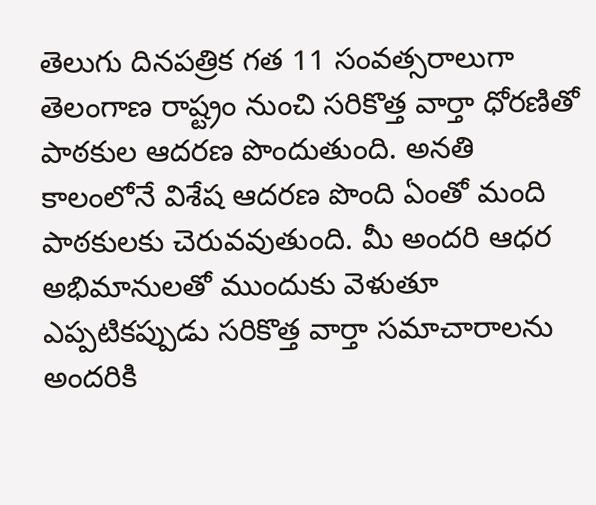తెలుగు దినపత్రిక గత 11 సంవత్సరాలుగా తెలంగాణ రాష్ట్రం నుంచి సరికొత్త వార్తా ధోరణితో పాఠకుల ఆదరణ పొందుతుంది. అనతి కాలంలోనే విశేష ఆదరణ పొంది ఏంతో మంది పాఠకులకు చెరువవుతుంది. మీ అందరి ఆధర అభిమానులతో ముందుకు వెళుతూ ఎప్పటికప్పుడు సరికొత్త వార్తా సమాచారాలను అందరికి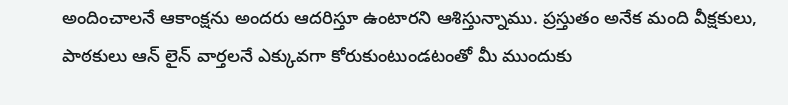అందించాలనే ఆకాంక్షను అందరు ఆదరిస్తూ ఉంటారని ఆశిస్తున్నాము. ప్రస్తుతం అనేక మంది వీక్షకులు, పాఠకులు ఆన్ లైన్ వార్తలనే ఎక్కువగా కోరుకుంటుండటంతో మీ ముందుకు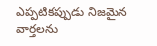ఎప్పటికప్పుడు నిజమైన వార్తలను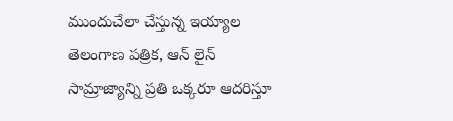ముందుచేలా చేస్తున్న ఇయ్యాల తెలంగాణ పత్రిక, ఆన్ లైన్ సామ్రాజ్యాన్ని ప్రతి ఒక్కరూ ఆదరిస్తూ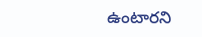ఉంటారని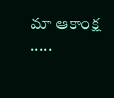మా ఆకాంక్ష .....